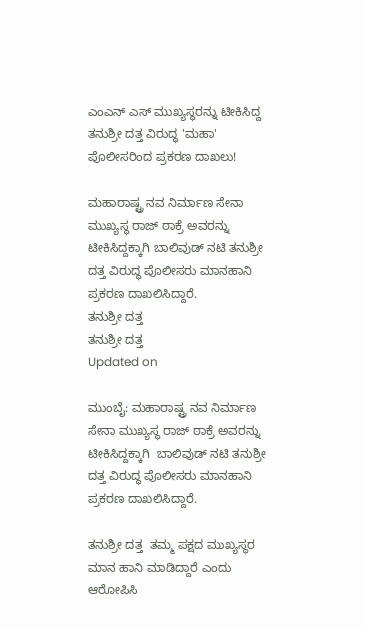ಎಂಎನ್ ಎಸ್ ಮುಖ್ಯಸ್ಥರನ್ನು ಟೀಕಿಸಿದ್ದ ತನುಶ್ರೀ ದತ್ತ ವಿರುದ್ಧ 'ಮಹಾ' ಪೊಲೀಸರಿಂದ ಪ್ರಕರಣ ದಾಖಲು!

ಮಹಾರಾಷ್ಟ್ರ ನವ ನಿರ್ಮಾಣ ಸೇನಾ ಮುಖ್ಯಸ್ಥ ರಾಜ್ ಠಾಕ್ರೆ ಅವರನ್ನು ಟೀಕಿಸಿದ್ದಕ್ಕಾಗಿ ಬಾಲಿವುಡ್ ನಟಿ ತನುಶ್ರೀ ದತ್ತ ವಿರುದ್ಧ ಪೊಲೀಸರು ಮಾನಹಾನಿ ಪ್ರಕರಣ ದಾಖಲಿಸಿದ್ದಾರೆ.
ತನುಶ್ರೀ ದತ್ತ
ತನುಶ್ರೀ ದತ್ತ
Updated on

ಮುಂಬೈ: ಮಹಾರಾಷ್ಟ್ರ ನವ ನಿರ್ಮಾಣ ಸೇನಾ ಮುಖ್ಯಸ್ಥ ರಾಜ್ ಠಾಕ್ರೆ ಅವರನ್ನು  ಟೀಕಿಸಿದ್ದಕ್ಕಾಗಿ  ಬಾಲಿವುಡ್ ನಟಿ ತನುಶ್ರೀ ದತ್ತ ವಿರುದ್ಧ ಪೊಲೀಸರು ಮಾನಹಾನಿ ಪ್ರಕರಣ ದಾಖಲಿಸಿದ್ದಾರೆ.

ತನುಶ್ರೀ ದತ್ತ  ತಮ್ಮ ಪಕ್ಷದ ಮುಖ್ಯಸ್ಥರ ಮಾನ ಹಾನಿ ಮಾಡಿದ್ದಾರೆ ಎಂದು ಆರೋಪಿಸಿ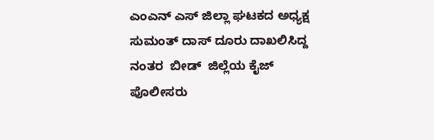ಎಂಎನ್ ಎಸ್ ಜಿಲ್ಲಾ ಘಟಕದ ಅಧ್ಯಕ್ಷ ಸುಮಂತ್ ದಾಸ್ ದೂರು ದಾಖಲಿಸಿದ್ದ ನಂತರ  ಬೀಡ್  ಜಿಲ್ಲೆಯ ಕೈಜ್  ಪೊಲೀಸರು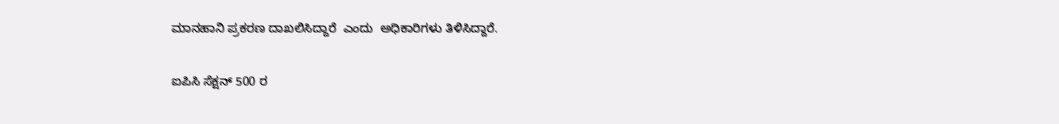ಮಾನಹಾನಿ ಪ್ರಕರಣ ದಾಖಲಿಸಿದ್ದಾರೆ  ಎಂದು  ಅಧಿಕಾರಿಗಳು ತಿಳಿಸಿದ್ದಾರೆ.

ಐಪಿಸಿ ಸೆಕ್ಷನ್ 500 ರ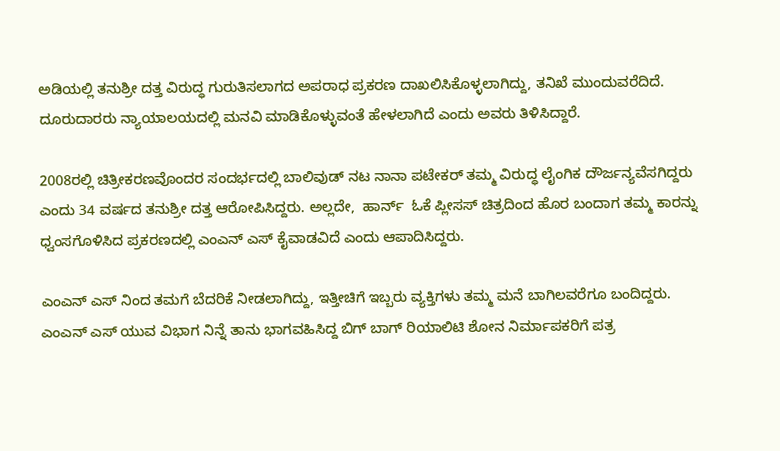ಅಡಿಯಲ್ಲಿ ತನುಶ್ರೀ ದತ್ತ ವಿರುದ್ಧ ಗುರುತಿಸಲಾಗದ ಅಪರಾಧ ಪ್ರಕರಣ ದಾಖಲಿಸಿಕೊಳ್ಳಲಾಗಿದ್ದು, ತನಿಖೆ ಮುಂದುವರೆದಿದೆ. ದೂರುದಾರರು ನ್ಯಾಯಾಲಯದಲ್ಲಿ ಮನವಿ ಮಾಡಿಕೊಳ್ಳುವಂತೆ ಹೇಳಲಾಗಿದೆ ಎಂದು ಅವರು ತಿಳಿಸಿದ್ದಾರೆ.

2008ರಲ್ಲಿ ಚಿತ್ರೀಕರಣವೊಂದರ ಸಂದರ್ಭದಲ್ಲಿ ಬಾಲಿವುಡ್ ನಟ ನಾನಾ ಪಟೇಕರ್ ತಮ್ಮ ವಿರುದ್ಧ ಲೈಂಗಿಕ ದೌರ್ಜನ್ಯವೆಸಗಿದ್ದರು ಎಂದು 34 ವರ್ಷದ ತನುಶ್ರೀ ದತ್ತ ಆರೋಪಿಸಿದ್ದರು. ಅಲ್ಲದೇ,  ಹಾರ್ನ್  ಓಕೆ ಪ್ಲೀಸಸ್ ಚಿತ್ರದಿಂದ ಹೊರ ಬಂದಾಗ ತಮ್ಮ ಕಾರನ್ನು ಧ್ವಂಸಗೊಳಿಸಿದ ಪ್ರಕರಣದಲ್ಲಿ ಎಂಎನ್ ಎಸ್ ಕೈವಾಡವಿದೆ ಎಂದು ಆಪಾದಿಸಿದ್ದರು.

ಎಂಎನ್ ಎಸ್ ನಿಂದ ತಮಗೆ ಬೆದರಿಕೆ ನೀಡಲಾಗಿದ್ದು, ಇತ್ತೀಚಿಗೆ ಇಬ್ಬರು ವ್ಯಕ್ತಿಗಳು ತಮ್ಮ ಮನೆ ಬಾಗಿಲವರೆಗೂ ಬಂದಿದ್ದರು. ಎಂಎನ್ ಎಸ್ ಯುವ ವಿಭಾಗ ನಿನ್ನೆ ತಾನು ಭಾಗವಹಿಸಿದ್ದ ಬಿಗ್ ಬಾಗ್ ರಿಯಾಲಿಟಿ ಶೋನ ನಿರ್ಮಾಪಕರಿಗೆ ಪತ್ರ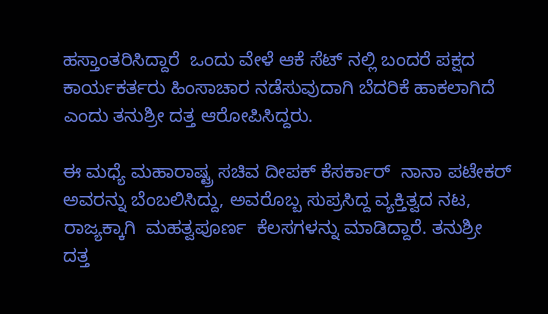ಹಸ್ತಾಂತರಿಸಿದ್ದಾರೆ  ಒಂದು ವೇಳೆ ಆಕೆ ಸೆಟ್ ನಲ್ಲಿ ಬಂದರೆ ಪಕ್ಷದ ಕಾರ್ಯಕರ್ತರು ಹಿಂಸಾಚಾರ ನಡೆಸುವುದಾಗಿ ಬೆದರಿಕೆ ಹಾಕಲಾಗಿದೆ ಎಂದು ತನುಶ್ರೀ ದತ್ತ ಆರೋಪಿಸಿದ್ದರು.

ಈ ಮಧ್ಯೆ ಮಹಾರಾಷ್ಟ್ರ ಸಚಿವ ದೀಪಕ್ ಕೆಸರ್ಕಾರ್  ನಾನಾ ಪಟೇಕರ್ ಅವರನ್ನು ಬೆಂಬಲಿಸಿದ್ದು, ಅವರೊಬ್ಬ ಸುಪ್ರಸಿದ್ದ ವ್ಯಕ್ತಿತ್ವದ ನಟ,  ರಾಜ್ಯಕ್ಕಾಗಿ  ಮಹತ್ವಪೂರ್ಣ  ಕೆಲಸಗಳನ್ನು ಮಾಡಿದ್ದಾರೆ. ತನುಶ್ರೀ ದತ್ತ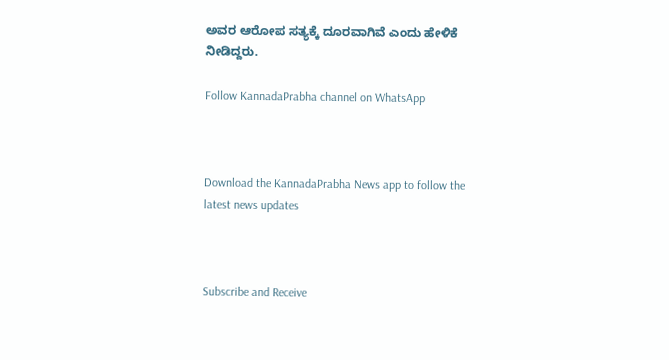ಅವರ ಆರೋಪ ಸತ್ಯಕ್ಕೆ ದೂರವಾಗಿವೆ ಎಂದು ಹೇಳಿಕೆ ನೀಡಿದ್ದರು.

Follow KannadaPrabha channel on WhatsApp



Download the KannadaPrabha News app to follow the latest news updates



Subscribe and Receive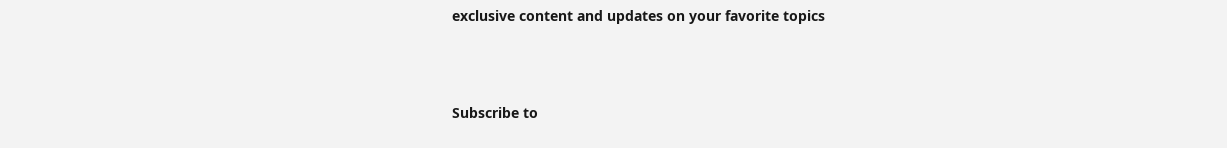exclusive content and updates on your favorite topics



Subscribe to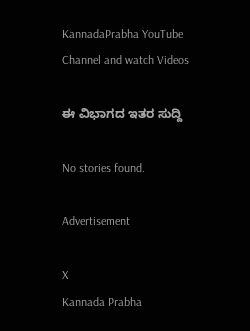KannadaPrabha YouTube Channel and watch Videos

ಈ ವಿಭಾಗದ ಇತರ ಸುದ್ದಿ

No stories found.

Advertisement

X
Kannada Prabha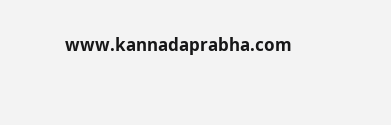www.kannadaprabha.com